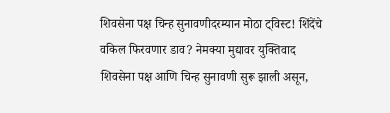शिवसेना पक्ष चिन्ह सुनावणीदरम्यान मोठा ट्विस्ट! शिंदेंचे वकिल फिरवणार डाव? नेमक्या मुद्यावर युक्तिवाद
शिवसेना पक्ष आणि चिन्ह सुनावणी सुरू झाली असून,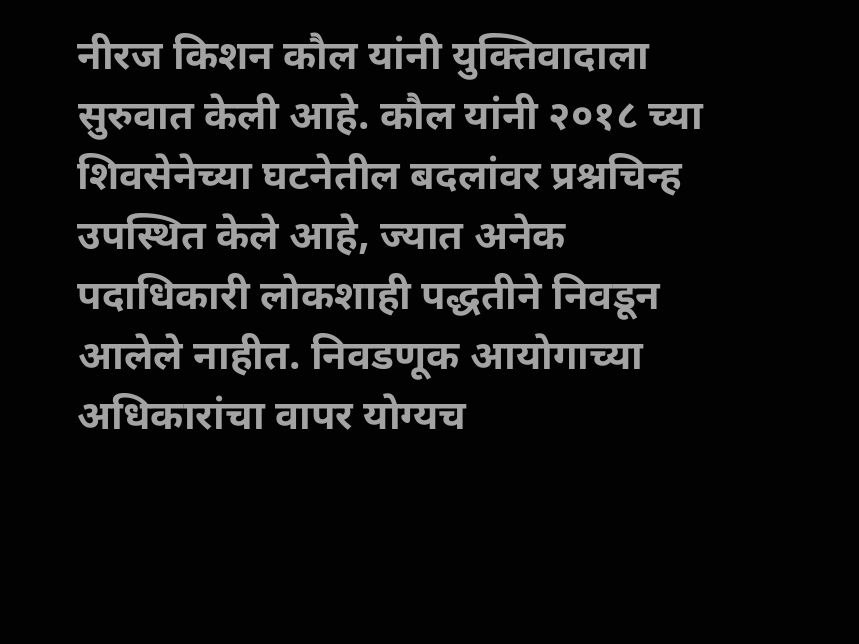नीरज किशन कौल यांनी युक्तिवादाला सुरुवात केली आहे. कौल यांनी २०१८ च्या शिवसेनेच्या घटनेतील बदलांवर प्रश्नचिन्ह उपस्थित केले आहे, ज्यात अनेक पदाधिकारी लोकशाही पद्धतीने निवडून आलेले नाहीत. निवडणूक आयोगाच्या अधिकारांचा वापर योग्यच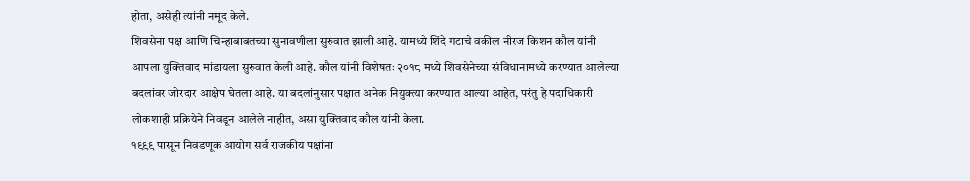होता, असेही त्यांनी नमूद केले.
शिवसेना पक्ष आणि चिन्हाबाबतच्या सुनावणीला सुरुवात झाली आहे. यामध्ये शिंदे गटाचे वकील नीरज किशन कौल यांनी आपला युक्तिवाद मांडायला सुरुवात केली आहे. कौल यांनी विशेषतः २०१८ मध्ये शिवसेनेच्या संविधानामध्ये करण्यात आलेल्या बदलांवर जोरदार आक्षेप घेतला आहे. या बदलांनुसार पक्षात अनेक नियुक्त्या करण्यात आल्या आहेत, परंतु हे पदाधिकारी लोकशाही प्रक्रियेने निवडून आलेले नाहीत, असा युक्तिवाद कौल यांनी केला.
१९९९ पासून निवडणूक आयोग सर्व राजकीय पक्षांना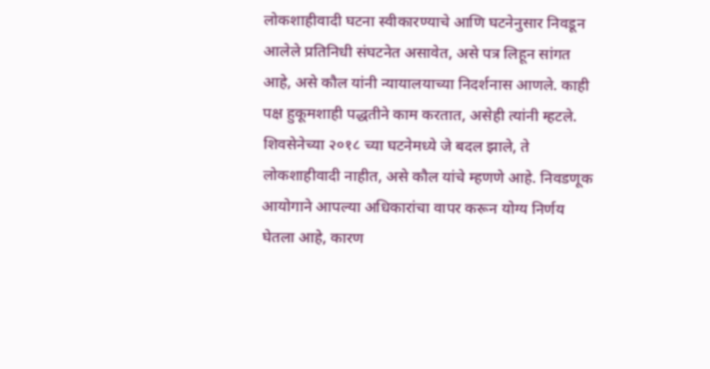लोकशाहीवादी घटना स्वीकारण्याचे आणि घटनेनुसार निवडून आलेले प्रतिनिधी संघटनेत असावेत, असे पत्र लिहून सांगत आहे, असे कौल यांनी न्यायालयाच्या निदर्शनास आणले. काही पक्ष हुकूमशाही पद्धतीने काम करतात, असेही त्यांनी म्हटले. शिवसेनेच्या २०१८ च्या घटनेमध्ये जे बदल झाले, ते लोकशाहीवादी नाहीत, असे कौल यांचे म्हणणे आहे. निवडणूक आयोगाने आपल्या अधिकारांचा वापर करून योग्य निर्णय घेतला आहे, कारण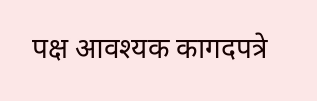पक्ष आवश्यक कागदपत्रे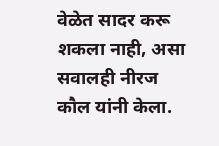वेळेत सादर करू शकला नाही, असा सवालही नीरज कौल यांनी केला.